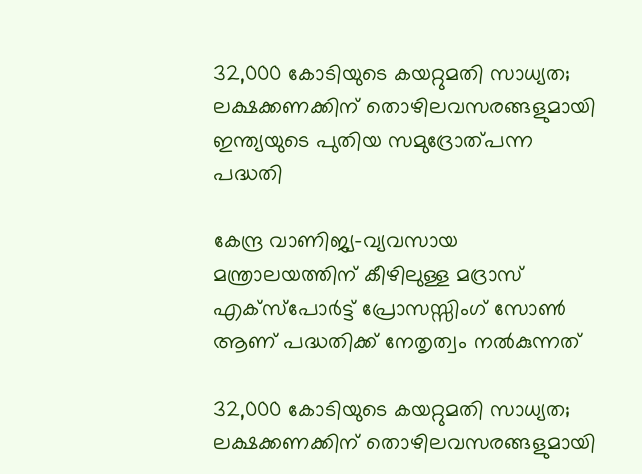32,000 കോടിയുടെ കയറ്റുമതി സാധ്യത; ലക്ഷക്കണക്കിന് തൊഴിലവസരങ്ങളുമായി ഇന്ത്യയുടെ പുതിയ സമുദ്രോത്പന്ന പദ്ധതി

കേന്ദ്ര വാണിജ്യ-വ്യവസായ മന്ത്രാലയത്തിന് കീഴിലുള്ള മദ്രാസ് എക്സ്‌പോർട്ട് പ്രോസസ്സിംഗ് സോൺ ആണ് പദ്ധതിക്ക് നേതൃത്വം നൽകുന്നത്

32,000 കോടിയുടെ കയറ്റുമതി സാധ്യത; ലക്ഷക്കണക്കിന് തൊഴിലവസരങ്ങളുമായി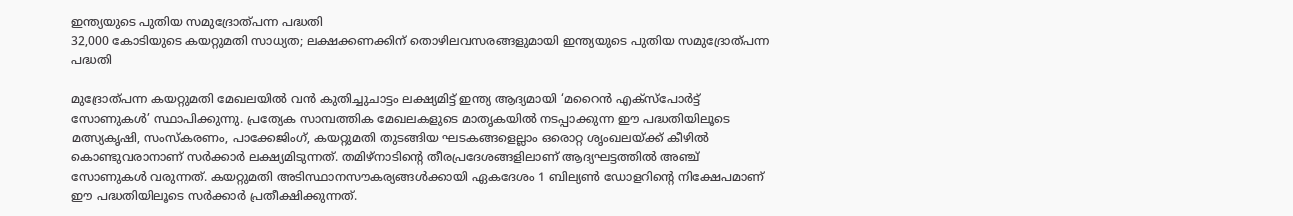ഇന്ത്യയുടെ പുതിയ സമുദ്രോത്പന്ന പദ്ധതി
32,000 കോടിയുടെ കയറ്റുമതി സാധ്യത; ലക്ഷക്കണക്കിന് തൊഴിലവസരങ്ങളുമായി ഇന്ത്യയുടെ പുതിയ സമുദ്രോത്പന്ന പദ്ധതി

മുദ്രോത്പന്ന കയറ്റുമതി മേഖലയിൽ വൻ കുതിച്ചുചാട്ടം ലക്ഷ്യമിട്ട് ഇന്ത്യ ആദ്യമായി ‘മറൈൻ എക്സ്‌പോർട്ട് സോണുകൾ’ സ്ഥാപിക്കുന്നു. പ്രത്യേക സാമ്പത്തിക മേഖലകളുടെ മാതൃകയിൽ നടപ്പാക്കുന്ന ഈ പദ്ധതിയിലൂടെ മത്സ്യകൃഷി, സംസ്‌കരണം, പാക്കേജിംഗ്, കയറ്റുമതി തുടങ്ങിയ ഘടകങ്ങളെല്ലാം ഒരൊറ്റ ശൃംഖലയ്ക്ക് കീഴിൽ കൊണ്ടുവരാനാണ് സർക്കാർ ലക്ഷ്യമിടുന്നത്. തമിഴ്‌നാടിന്റെ തീരപ്രദേശങ്ങളിലാണ് ആദ്യഘട്ടത്തിൽ അഞ്ച് സോണുകൾ വരുന്നത്. കയറ്റുമതി അടിസ്ഥാനസൗകര്യങ്ങൾക്കായി ഏകദേശം 1 ബില്യൺ ഡോളറിന്റെ നിക്ഷേപമാണ് ഈ പദ്ധതിയിലൂടെ സർക്കാർ പ്രതീക്ഷിക്കുന്നത്.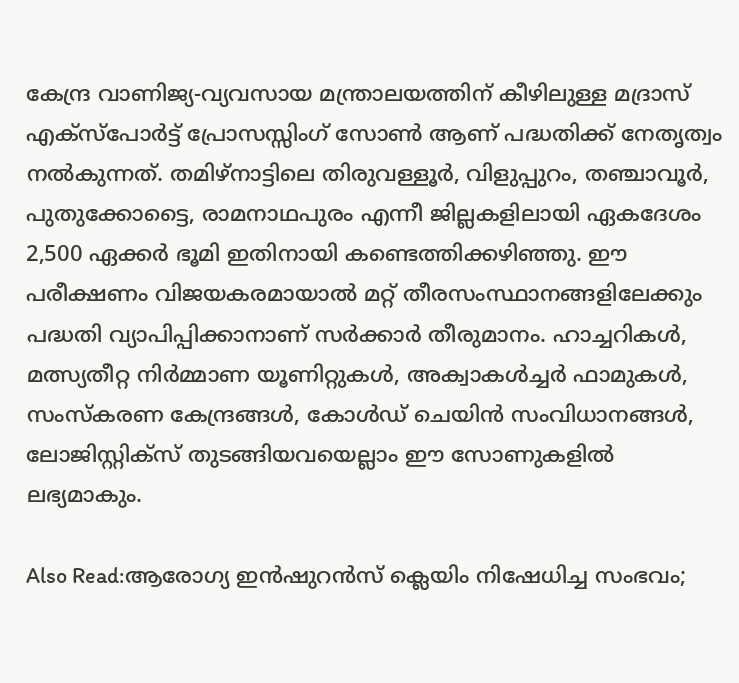കേന്ദ്ര വാണിജ്യ-വ്യവസായ മന്ത്രാലയത്തിന് കീഴിലുള്ള മദ്രാസ് എക്സ്‌പോർട്ട് പ്രോസസ്സിംഗ് സോൺ ആണ് പദ്ധതിക്ക് നേതൃത്വം നൽകുന്നത്. തമിഴ്‌നാട്ടിലെ തിരുവള്ളൂർ, വിളുപ്പുറം, തഞ്ചാവൂർ, പുതുക്കോട്ടൈ, രാമനാഥപുരം എന്നീ ജില്ലകളിലായി ഏകദേശം 2,500 ഏക്കർ ഭൂമി ഇതിനായി കണ്ടെത്തിക്കഴിഞ്ഞു. ഈ പരീക്ഷണം വിജയകരമായാൽ മറ്റ് തീരസംസ്ഥാനങ്ങളിലേക്കും പദ്ധതി വ്യാപിപ്പിക്കാനാണ് സർക്കാർ തീരുമാനം. ഹാച്ചറികൾ, മത്സ്യതീറ്റ നിർമ്മാണ യൂണിറ്റുകൾ, അക്വാകൾച്ചർ ഫാമുകൾ, സംസ്‌കരണ കേന്ദ്രങ്ങൾ, കോൾഡ് ചെയിൻ സംവിധാനങ്ങൾ, ലോജിസ്റ്റിക്സ് തുടങ്ങിയവയെല്ലാം ഈ സോണുകളിൽ ലഭ്യമാകും.

Also Read:ആരോഗ്യ ഇൻഷുറൻസ് ക്ലെയിം നിഷേധിച്ച സംഭവം;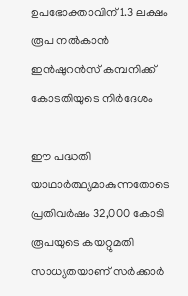ഉപഭോക്താവിന് 1.3 ലക്ഷം രൂപ നൽകാൻ ഇൻഷുറൻസ് കമ്പനിക്ക് കോടതിയുടെ നിർദേശം

ഈ പദ്ധതി യാഥാർത്ഥ്യമാകുന്നതോടെ പ്രതിവർഷം 32,000 കോടി രൂപയുടെ കയറ്റുമതി സാധ്യതയാണ് സർക്കാർ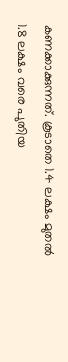കണക്കാക്കുന്നത്. കൂടാതെ 1.4 ലക്ഷം മുതൽ 1.8 ലക്ഷം വരെ പുതിയ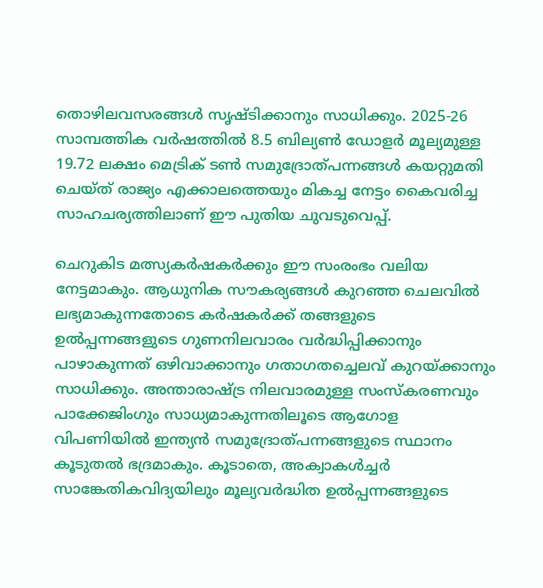തൊഴിലവസരങ്ങൾ സൃഷ്ടിക്കാനും സാധിക്കും. 2025-26 സാമ്പത്തിക വർഷത്തിൽ 8.5 ബില്യൺ ഡോളർ മൂല്യമുള്ള 19.72 ലക്ഷം മെട്രിക് ടൺ സമുദ്രോത്പന്നങ്ങൾ കയറ്റുമതി ചെയ്ത് രാജ്യം എക്കാലത്തെയും മികച്ച നേട്ടം കൈവരിച്ച സാഹചര്യത്തിലാണ് ഈ പുതിയ ചുവടുവെപ്പ്.

ചെറുകിട മത്സ്യകർഷകർക്കും ഈ സംരംഭം വലിയ നേട്ടമാകും. ആധുനിക സൗകര്യങ്ങൾ കുറഞ്ഞ ചെലവിൽ ലഭ്യമാകുന്നതോടെ കർഷകർക്ക് തങ്ങളുടെ ഉൽപ്പന്നങ്ങളുടെ ഗുണനിലവാരം വർദ്ധിപ്പിക്കാനും പാഴാകുന്നത് ഒഴിവാക്കാനും ഗതാഗതച്ചെലവ് കുറയ്ക്കാനും സാധിക്കും. അന്താരാഷ്ട്ര നിലവാരമുള്ള സംസ്‌കരണവും പാക്കേജിംഗും സാധ്യമാകുന്നതിലൂടെ ആഗോള വിപണിയിൽ ഇന്ത്യൻ സമുദ്രോത്പന്നങ്ങളുടെ സ്ഥാനം കൂടുതൽ ഭദ്രമാകും. കൂടാതെ, അക്വാകൾച്ചർ സാങ്കേതികവിദ്യയിലും മൂല്യവർദ്ധിത ഉൽപ്പന്നങ്ങളുടെ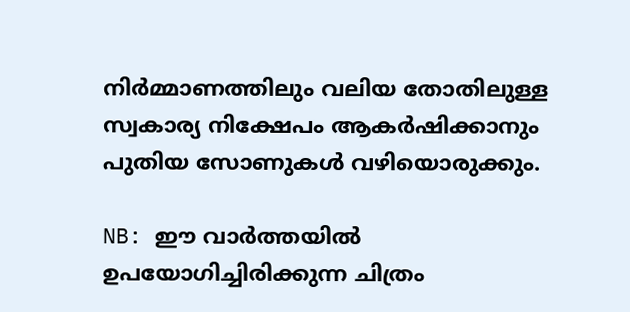നിർമ്മാണത്തിലും വലിയ തോതിലുള്ള സ്വകാര്യ നിക്ഷേപം ആകർഷിക്കാനും പുതിയ സോണുകൾ വഴിയൊരുക്കും.

NB: ഈ വാർത്തയിൽ ഉപയോഗിച്ചിരിക്കുന്ന ചിത്രം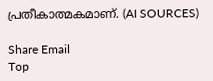പ്രതീകാത്മകമാണ്. (AI SOURCES)

Share Email
Top